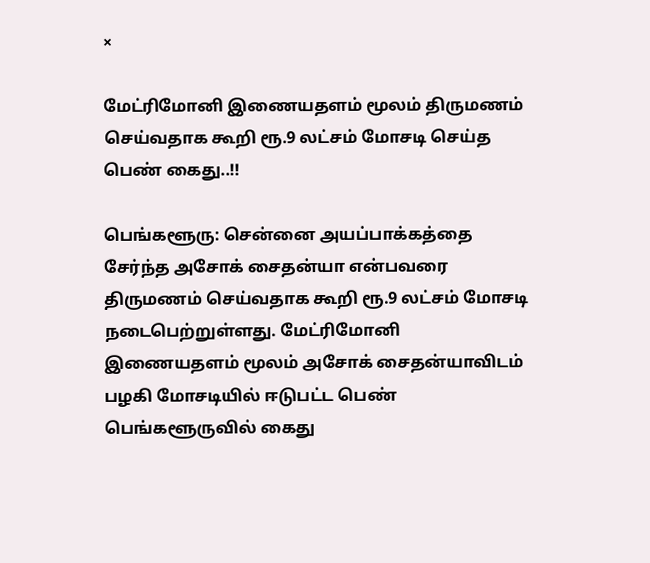×

மேட்ரிமோனி இணையதளம் மூலம் திருமணம் செய்வதாக கூறி ரூ.9 லட்சம் மோசடி செய்த பெண் கைது..!!

பெங்களூரு: சென்னை அயப்பாக்கத்தை சேர்ந்த அசோக் சைதன்யா என்பவரை திருமணம் செய்வதாக கூறி ரூ.9 லட்சம் மோசடி நடைபெற்றுள்ளது. மேட்ரிமோனி இணையதளம் மூலம் அசோக் சைதன்யாவிடம் பழகி மோசடியில் ஈடுபட்ட பெண் பெங்களூருவில் கைது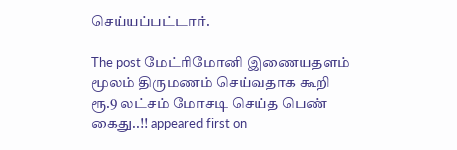செய்யப்பட்டார்.

The post மேட்ரிமோனி இணையதளம் மூலம் திருமணம் செய்வதாக கூறி ரூ.9 லட்சம் மோசடி செய்த பெண் கைது..!! appeared first on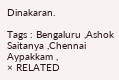Dinakaran.

Tags : Bengaluru ,Ashok Saitanya ,Chennai Aypakkam ,
× RELATED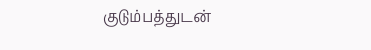குடும்பத்துடன்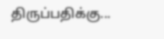திருப்பதிக்கு...